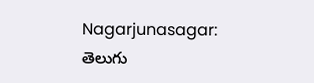Nagarjunasagar: తెలుగు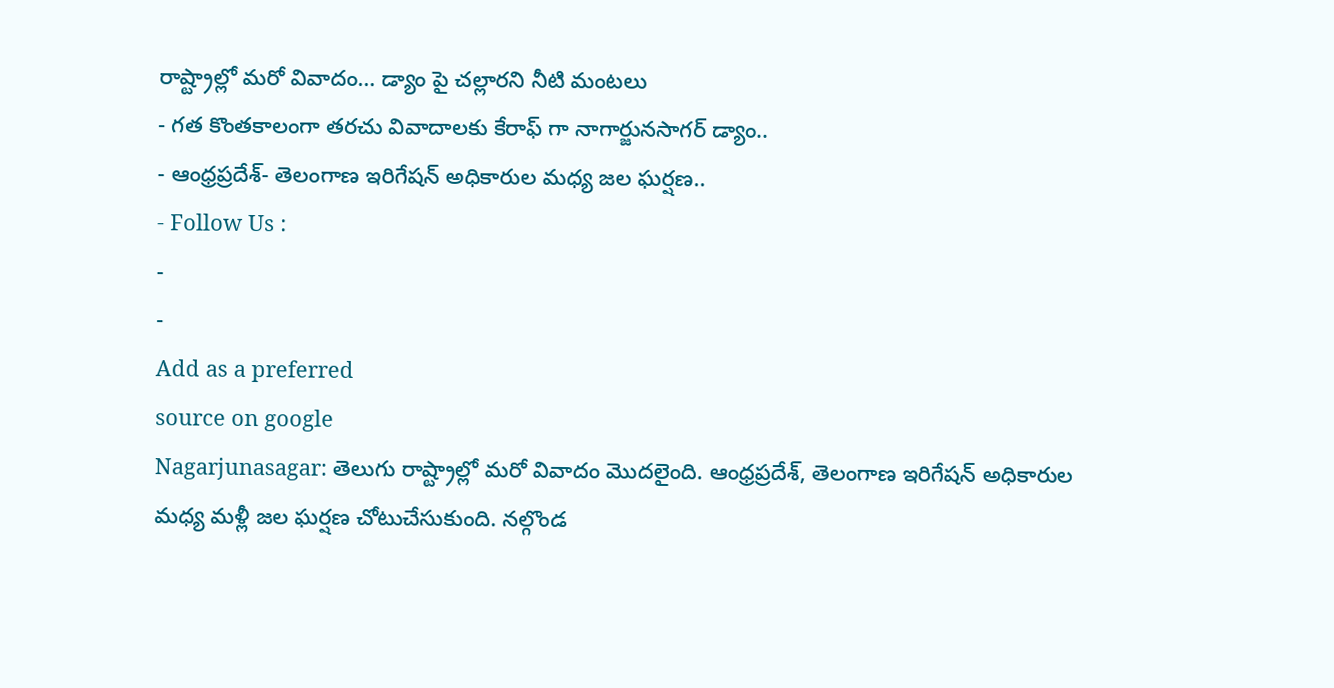రాష్ట్రాల్లో మరో వివాదం… డ్యాం పై చల్లారని నీటి మంటలు
- గత కొంతకాలంగా తరచు వివాదాలకు కేరాఫ్ గా నాగార్జునసాగర్ డ్యాం..
- ఆంధ్రప్రదేశ్- తెలంగాణ ఇరిగేషన్ అధికారుల మధ్య జల ఘర్షణ..
- Follow Us :
-
-
Add as a preferred
source on google
Nagarjunasagar: తెలుగు రాష్ట్రాల్లో మరో వివాదం మొదలైంది. ఆంధ్రప్రదేశ్, తెలంగాణ ఇరిగేషన్ అధికారుల మధ్య మళ్లీ జల ఘర్షణ చోటుచేసుకుంది. నల్గొండ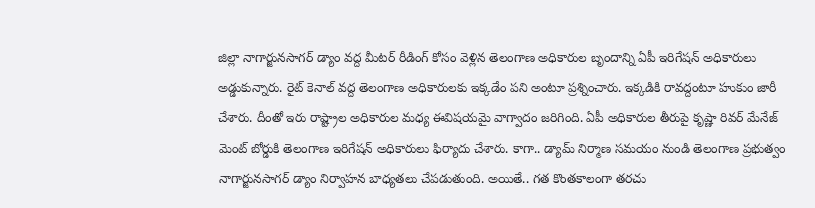జిల్లా నాగార్జునసాగర్ డ్యాం వద్ద మీటర్ రీడింగ్ కోసం వెళ్లిన తెలంగాణ అధికారుల బృందాన్ని ఏపీ ఇరిగేషన్ అధికారులు అడ్డుకున్నారు. రైట్ కెనాల్ వద్ద తెలంగాణ అధికారులకు ఇక్కడేం పని అంటూ ప్రశ్నించారు. ఇక్కడికి రావద్దంటూ హుకుం జారీ చేశారు. దీంతో ఇరు రాష్ట్రాల అధికారుల మధ్య ఈవిషయమై వాగ్వాదం జరిగింది. ఏపీ అధికారుల తీరుపై కృష్ణా రివర్ మేనేజ్ మెంట్ బోర్డుకి తెలంగాణ ఇరిగేషన్ అధికారులు ఫిర్యాదు చేశారు. కాగా.. డ్యామ్ నిర్మాణ సమయం నుండి తెలంగాణ ప్రభుత్వం నాగార్జునసాగర్ డ్యాం నిర్వాహన బాధ్యతలు చేపడుతుంది. అయితే.. గత కొంతకాలంగా తరచు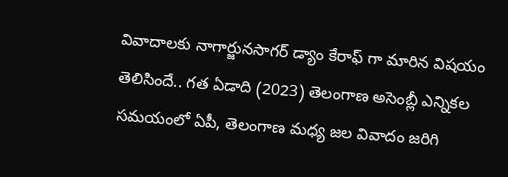వివాదాలకు నాగార్జునసాగర్ డ్యాం కేరాఫ్ గా మారిన విషయం తెలిసిందే.. గత ఏడాది (2023) తెలంగాణ అసెంబ్లీ ఎన్నికల సమయంలో ఏపీ, తెలంగాణ మధ్య జల వివాదం జరిగి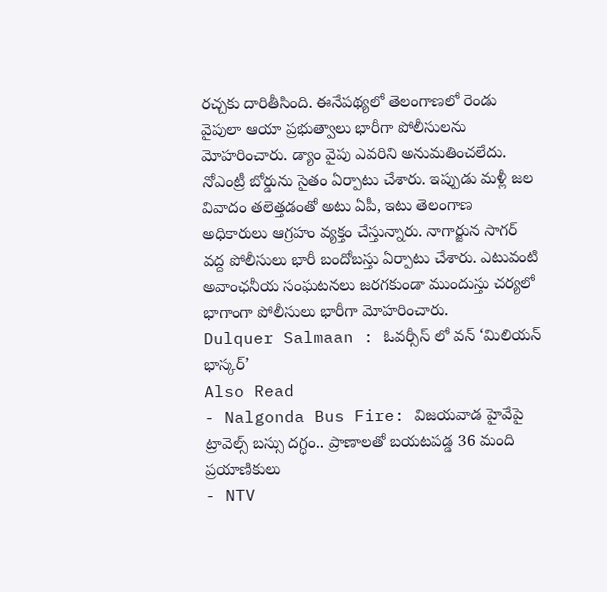రచ్చకు దారితీసింది. ఈనేపథ్యలో తెలంగాణలో రెండు వైపులా ఆయా ప్రభుత్వాలు భారీగా పోలీసులను మోహరించారు. డ్యాం వైపు ఎవరిని అనుమతించలేదు. నోఎంట్రీ బోర్డును సైతం ఏర్పాటు చేశారు. ఇప్పుడు మళ్లీ జల వివాదం తలెత్తడంతో అటు ఏపీ, ఇటు తెలంగాణ అధికారులు ఆగ్రహం వ్యక్తం చేస్తున్నారు. నాగార్జున సాగర్ వద్ద పోలీసులు భారీ బందోబస్తు ఏర్పాటు చేశారు. ఎటువంటి అవాంఛనీయ సంఘటనలు జరగకుండా ముందుస్తు చర్యలో భాగాంగా పోలీసులు భారీగా మోహరించారు.
Dulquer Salmaan : ఓవర్సీస్ లో వన్ ‘మిలియన్ భాస్కర్’
Also Read
- Nalgonda Bus Fire: విజయవాడ హైవేపై ట్రావెల్స్ బస్సు దగ్ధం.. ప్రాణాలతో బయటపడ్డ 36 మంది ప్రయాణికులు
- NTV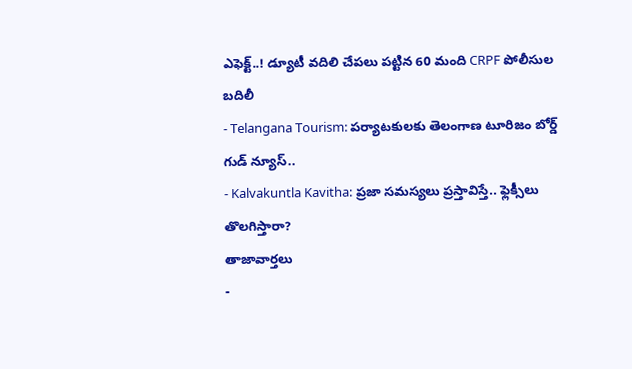ఎఫెక్ట్..! డ్యూటీ వదిలి చేపలు పట్టిన 60 మంది CRPF పోలీసుల బదిలీ
- Telangana Tourism: పర్యాటకులకు తెలంగాణ టూరిజం బోర్డ్ గుడ్ న్యూస్..
- Kalvakuntla Kavitha: ప్రజా సమస్యలు ప్రస్తావిస్తే.. ఫ్లెక్సీలు తొలగిస్తారా?
తాజావార్తలు
-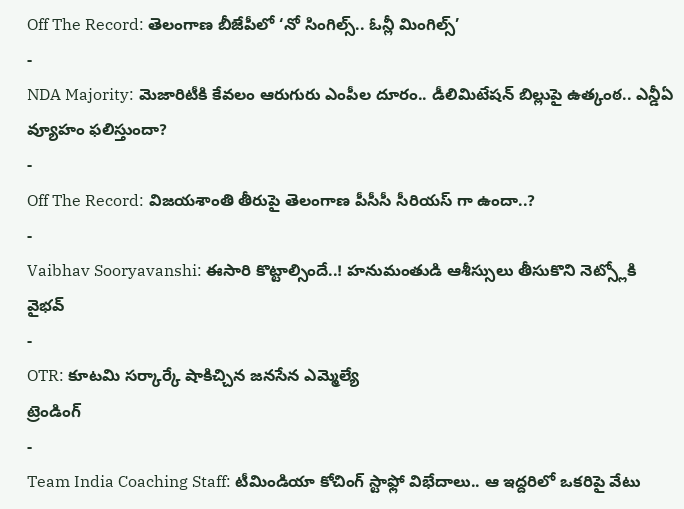Off The Record: తెలంగాణ బీజేపీలో ‘నో సింగిల్స్.. ఓన్లీ మింగిల్స్’
-
NDA Majority: మెజారిటీకి కేవలం ఆరుగురు ఎంపీల దూరం.. డీలిమిటేషన్ బిల్లుపై ఉత్కంఠ.. ఎన్డీఏ వ్యూహం ఫలిస్తుందా?
-
Off The Record: విజయశాంతి తీరుపై తెలంగాణ పీసీసీ సీరియస్ గా ఉందా..?
-
Vaibhav Sooryavanshi: ఈసారి కొట్టాల్సిందే..! హనుమంతుడి ఆశీస్సులు తీసుకొని నెట్స్లోకి వైభవ్
-
OTR: కూటమి సర్కార్కే షాకిచ్చిన జనసేన ఎమ్మెల్యే
ట్రెండింగ్
-
Team India Coaching Staff: టీమిండియా కోచింగ్ స్టాఫ్లో విభేదాలు.. ఆ ఇద్దరిలో ఒకరిపై వేటు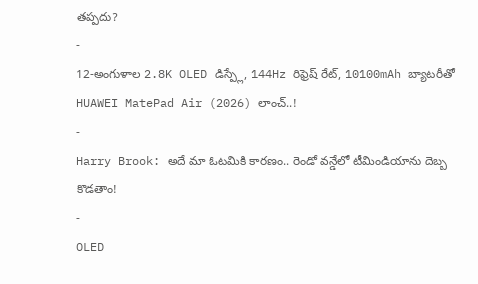తప్పదు?
-
12-అంగుళాల 2.8K OLED డిస్ప్లే, 144Hz రిఫ్రెష్ రేట్, 10100mAh బ్యాటరీతో HUAWEI MatePad Air (2026) లాంచ్..!
-
Harry Brook: అదే మా ఓటమికి కారణం.. రెండో వన్డేలో టీమిండియాను దెబ్బ కొడతాం!
-
OLED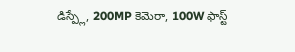డిస్ప్లే, 200MP కెమెరా, 100W ఫాస్ట్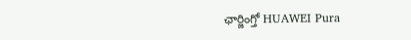ఛార్జింగ్తో HUAWEI Pura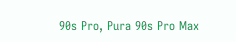90s Pro, Pura 90s Pro Max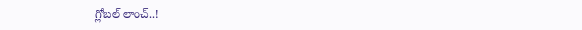గ్లోబల్ లాంచ్..!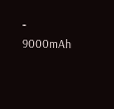-
9000mAh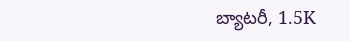బ్యాటరీ, 1.5K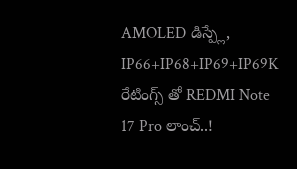AMOLED డిస్ప్లే, IP66+IP68+IP69+IP69K రేటింగ్స్ తో REDMI Note 17 Pro లాంచ్..!